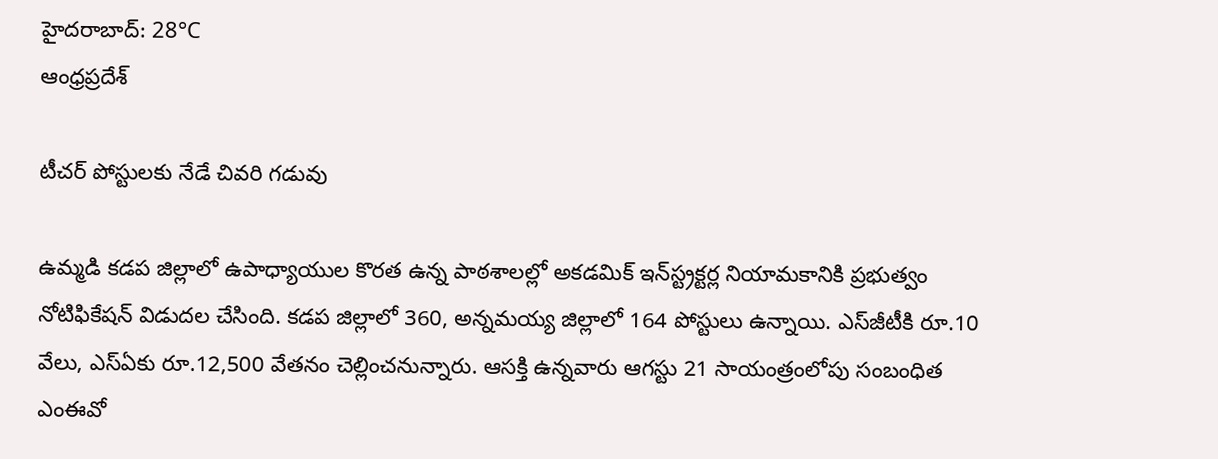హైదరాబాద్: 28°C
ఆంధ్రప్రదేశ్

టీచర్‌ పోస్టులకు నేడే చివరి గడువు

ఉమ్మడి కడప జిల్లాలో ఉపాధ్యాయుల కొరత ఉన్న పాఠశాలల్లో అకడమిక్‌ ఇన్‌స్ట్రక్టర్ల నియామకానికి ప్రభుత్వం నోటిఫికేషన్‌ విడుదల చేసింది. కడప జిల్లాలో 360, అన్నమయ్య జిల్లాలో 164 పోస్టులు ఉన్నాయి. ఎస్‌జీటీకి రూ.10 వేలు, ఎస్‌ఏకు రూ.12,500 వేతనం చెల్లించనున్నారు. ఆసక్తి ఉన్నవారు ఆగస్టు 21 సాయంత్రంలోపు సంబంధిత ఎంఈవో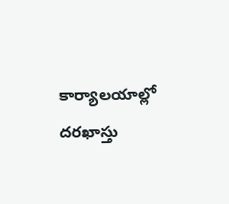కార్యాలయాల్లో దరఖాస్తు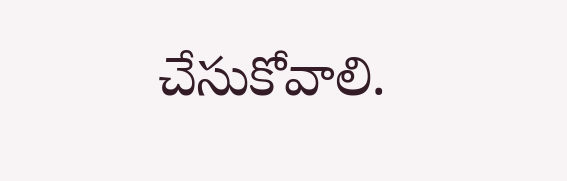చేసుకోవాలి.